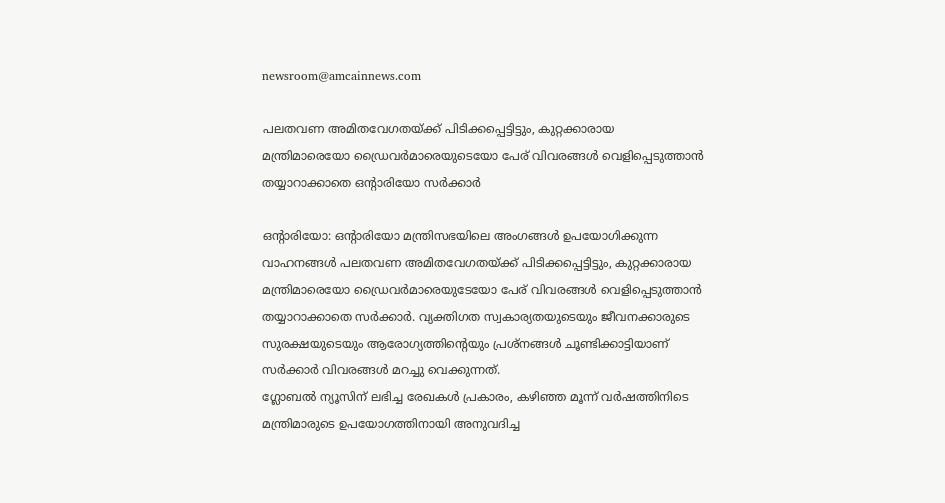newsroom@amcainnews.com

പലതവണ അമിതവേഗതയ്ക്ക് പിടിക്കപ്പെട്ടിട്ടും, കുറ്റക്കാരായ മന്ത്രിമാരെയോ ഡ്രൈവർമാരെയുടെയോ പേര് വിവരങ്ങൾ വെളിപ്പെടുത്താൻ തയ്യാറാക്കാതെ ഒൻ്റാരിയോ സർക്കാർ

ഒൻ്റാരിയോ: ഒൻ്റാരിയോ മന്ത്രിസഭയിലെ അംഗങ്ങൾ ഉപയോഗിക്കുന്ന വാഹനങ്ങൾ പലതവണ അമിതവേഗതയ്ക്ക് പിടിക്കപ്പെട്ടിട്ടും, കുറ്റക്കാരായ മന്ത്രിമാരെയോ ഡ്രൈവർമാരെയുടേയോ പേര് വിവരങ്ങൾ വെളിപ്പെടുത്താൻ തയ്യാറാക്കാതെ സർക്കാർ. വ്യക്തിഗത സ്വകാര്യതയുടെയും ജീവനക്കാരുടെ സുരക്ഷയുടെയും ആരോഗ്യത്തിൻ്റെയും പ്രശ്നങ്ങൾ ചൂണ്ടിക്കാട്ടിയാണ് സർക്കാർ വിവരങ്ങൾ മറച്ചു വെക്കുന്നത്.
ഗ്ലോബൽ ന്യൂസിന് ലഭിച്ച രേഖകൾ പ്രകാരം, കഴിഞ്ഞ മൂന്ന് വർഷത്തിനിടെ മന്ത്രിമാരുടെ ഉപയോഗത്തിനായി അനുവദിച്ച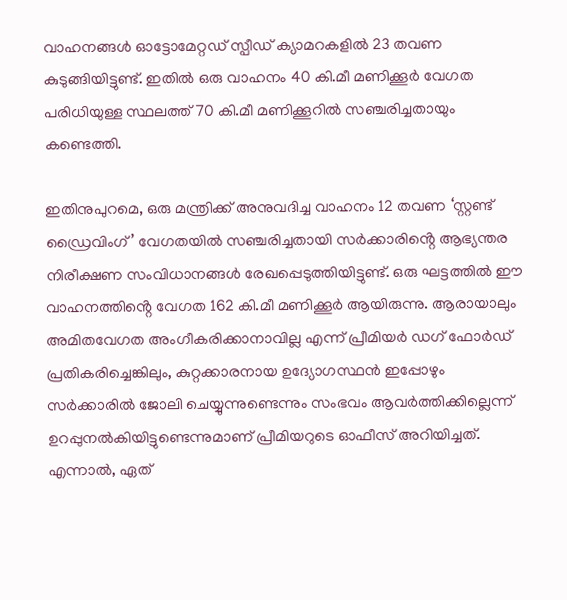വാഹനങ്ങൾ ഓട്ടോമേറ്റഡ് സ്പീഡ് ക്യാമറകളിൽ 23 തവണ കുടുങ്ങിയിട്ടുണ്ട്. ഇതിൽ ഒരു വാഹനം 40 കി.മീ മണിക്കൂർ വേഗത പരിധിയുള്ള സ്ഥലത്ത് 70 കി.മീ മണിക്കൂറിൽ സഞ്ചരിച്ചതായും കണ്ടെത്തി.

ഇതിനുപുറമെ, ഒരു മന്ത്രിക്ക് അനുവദിച്ച വാഹനം 12 തവണ ‘സ്റ്റണ്ട് ഡ്രൈവിംഗ്’ വേഗതയിൽ സഞ്ചരിച്ചതായി സർക്കാരിൻ്റെ ആഭ്യന്തര നിരീക്ഷണ സംവിധാനങ്ങൾ രേഖപ്പെടുത്തിയിട്ടുണ്ട്. ഒരു ഘട്ടത്തിൽ ഈ വാഹനത്തിൻ്റെ വേഗത 162 കി.മീ മണിക്കൂർ ആയിരുന്നു. ആരായാലും അമിതവേഗത അംഗീകരിക്കാനാവില്ല എന്ന് പ്രീമിയർ ഡഗ് ഫോർഡ് പ്രതികരിച്ചെങ്കിലും, കുറ്റക്കാരനായ ഉദ്യോഗസ്ഥൻ ഇപ്പോഴും സർക്കാരിൽ ജോലി ചെയ്യുന്നുണ്ടെന്നും സംഭവം ആവർത്തിക്കില്ലെന്ന് ഉറപ്പുനൽകിയിട്ടുണ്ടെന്നുമാണ് പ്രീമിയറുടെ ഓഫീസ് അറിയിച്ചത്. എന്നാൽ, ഏത്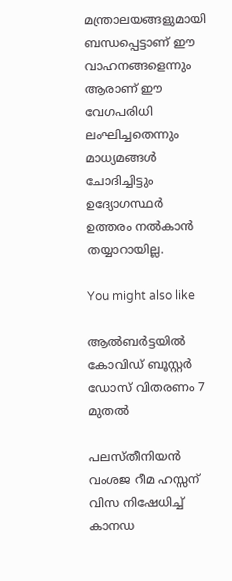മന്ത്രാലയങ്ങളുമായി ബന്ധപ്പെട്ടാണ് ഈ വാഹനങ്ങളെന്നും ആരാണ് ഈ വേഗപരിധി ലംഘിച്ചതെന്നും മാധ്യമങ്ങൾ ചോദിച്ചിട്ടും ഉദ്യോഗസ്ഥർ ഉത്തരം നൽകാൻ തയ്യാറായില്ല.

You might also like

ആൽബർട്ടയിൽ കോവിഡ് ബൂസ്റ്റർ ഡോസ് വിതരണം 7 മുതൽ

പലസ്തീനിയൻ വംശജ റീമ ഹസ്സന് വിസ നിഷേധിച്ച് കാനഡ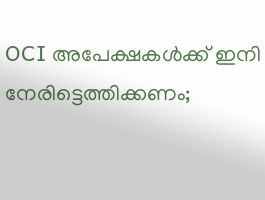OCI അപേക്ഷകൾക്ക് ഇനി നേരിട്ടെത്തിക്കണം;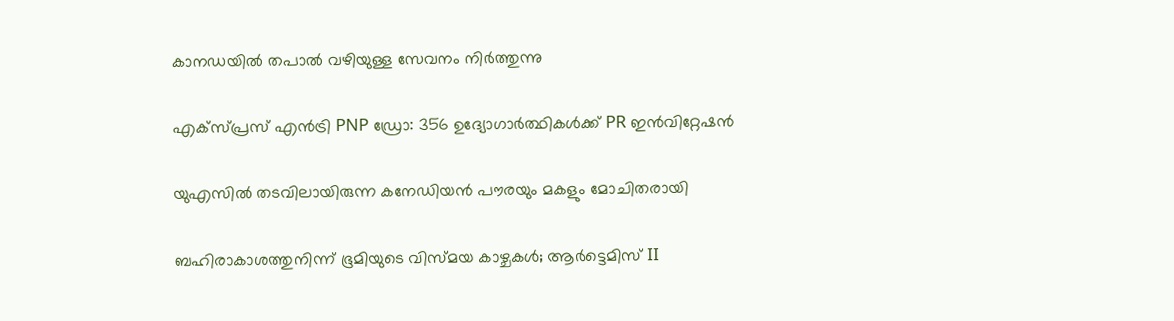കാനഡയിൽ തപാൽ വഴിയുള്ള സേവനം നിർത്തുന്നു

എക്സ്പ്രസ് എൻട്രി PNP ഡ്രോ: 356 ഉദ്യോഗാർത്ഥികൾക്ക് PR ഇൻവിറ്റേഷൻ

യുഎസിൽ തടവിലായിരുന്ന കനേഡിയൻ പൗരയും മകളും മോചിതരായി

ബഹിരാകാശത്തുനിന്ന് ഭൂമിയുടെ വിസ്മയ കാഴ്ചകൾ; ആർട്ടെമിസ് II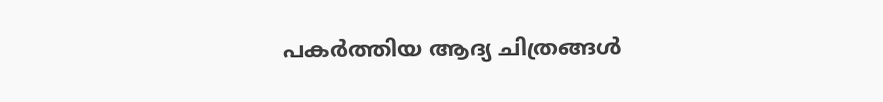പകർത്തിയ ആദ്യ ചിത്രങ്ങൾ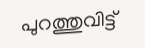പുറത്തുവിട്ട്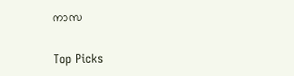നാസ

Top Picks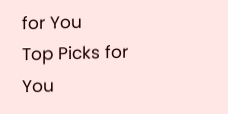for You
Top Picks for You